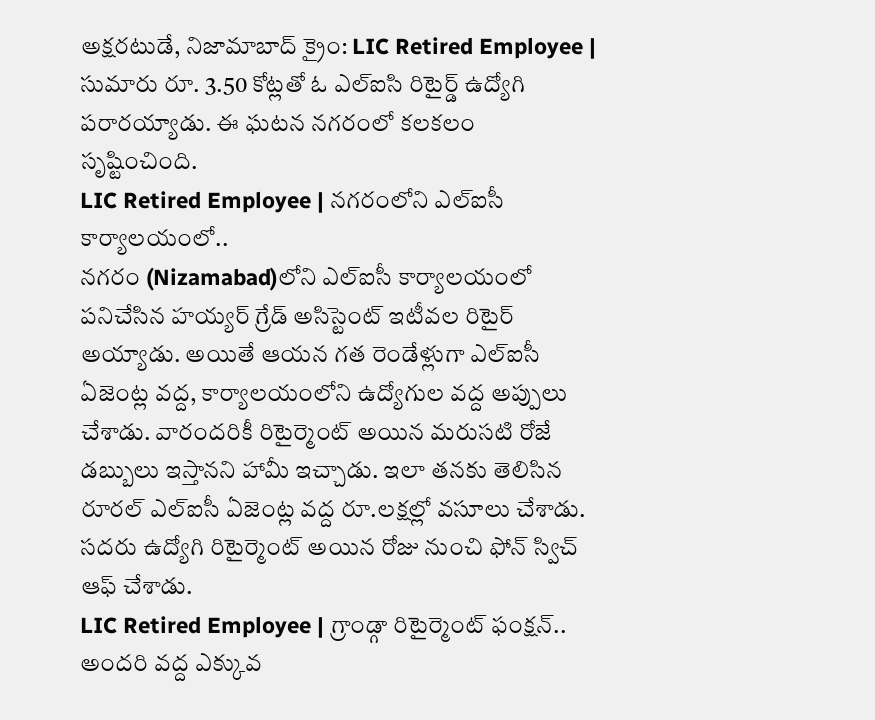అక్షరటుడే, నిజామాబాద్ క్రైం: LIC Retired Employee | సుమారు రూ. 3.50 కోట్లతో ఓ ఎల్ఐసి రిటైర్డ్ ఉద్యోగి పరారయ్యాడు. ఈ ఘటన నగరంలో కలకలం సృష్టించింది.
LIC Retired Employee | నగరంలోని ఎల్ఐసీ కార్యాలయంలో..
నగరం (Nizamabad)లోని ఎల్ఐసీ కార్యాలయంలో పనిచేసిన హయ్యర్ గ్రేడ్ అసిస్టెంట్ ఇటీవల రిటైర్ అయ్యాడు. అయితే ఆయన గత రెండేళ్లుగా ఎల్ఐసీ ఏజెంట్ల వద్ద, కార్యాలయంలోని ఉద్యోగుల వద్ద అప్పులు చేశాడు. వారందరికీ రిటైర్మెంట్ అయిన మరుసటి రోజే డబ్బులు ఇస్తానని హామీ ఇచ్చాడు. ఇలా తనకు తెలిసిన రూరల్ ఎల్ఐసీ ఏజెంట్ల వద్ద రూ.లక్షల్లో వసూలు చేశాడు. సదరు ఉద్యోగి రిటైర్మెంట్ అయిన రోజు నుంచి ఫోన్ స్విచ్ ఆఫ్ చేశాడు.
LIC Retired Employee | గ్రాండ్గా రిటైర్మెంట్ ఫంక్షన్..
అందరి వద్ద ఎక్కువ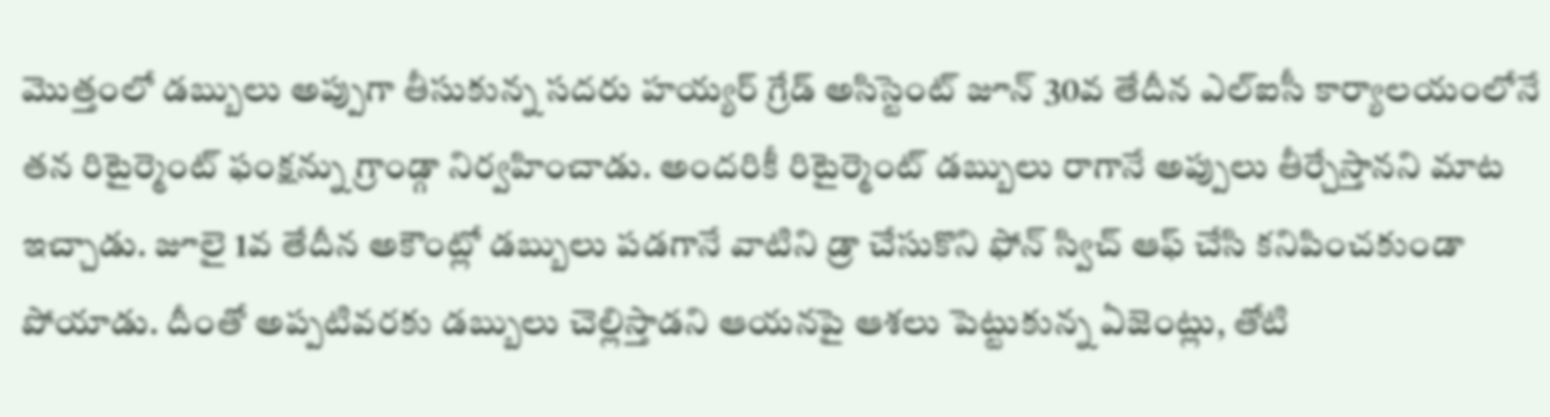మొత్తంలో డబ్బులు అప్పుగా తీసుకున్న సదరు హయ్యర్ గ్రేడ్ అసిస్టెంట్ జూన్ 30వ తేదీన ఎల్ఐసీ కార్యాలయంలోనే తన రిటైర్మెంట్ ఫంక్షన్ను గ్రాండ్గా నిర్వహించాడు. అందరికీ రిటైర్మెంట్ డబ్బులు రాగానే అప్పులు తీర్చేస్తానని మాట ఇచ్చాడు. జూలై 1వ తేదీన అకౌంట్లో డబ్బులు పడగానే వాటిని డ్రా చేసుకొని ఫోన్ స్విచ్ ఆఫ్ చేసి కనిపించకుండా పోయాడు. దీంతో అప్పటివరకు డబ్బులు చెల్లిస్తాడని ఆయనపై ఆశలు పెట్టుకున్న ఏజెంట్లు, తోటి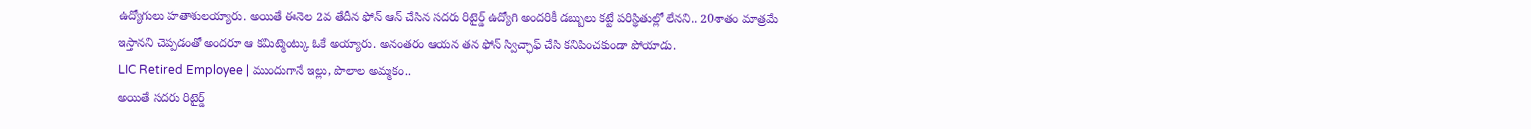ఉద్యోగులు హతాశులయ్యారు. అయితే ఈనెల 2వ తేదీన ఫోన్ ఆన్ చేసిన సదరు రిటైర్డ్ ఉద్యోగి అందరికీ డబ్బులు కట్టే పరిస్థితుల్లో లేనని.. 20శాతం మాత్రమే ఇస్తానని చెప్పడంతో అందరూ ఆ కమిట్మెంట్కు ఓకే అయ్యారు. అనంతరం ఆయన తన ఫోన్ స్విచ్ఛాఫ్ చేసి కనిపించకుండా పోయాడు.
LIC Retired Employee | ముందుగానే ఇల్లు, పొలాల అమ్మకం..
అయితే సదరు రిటైర్డ్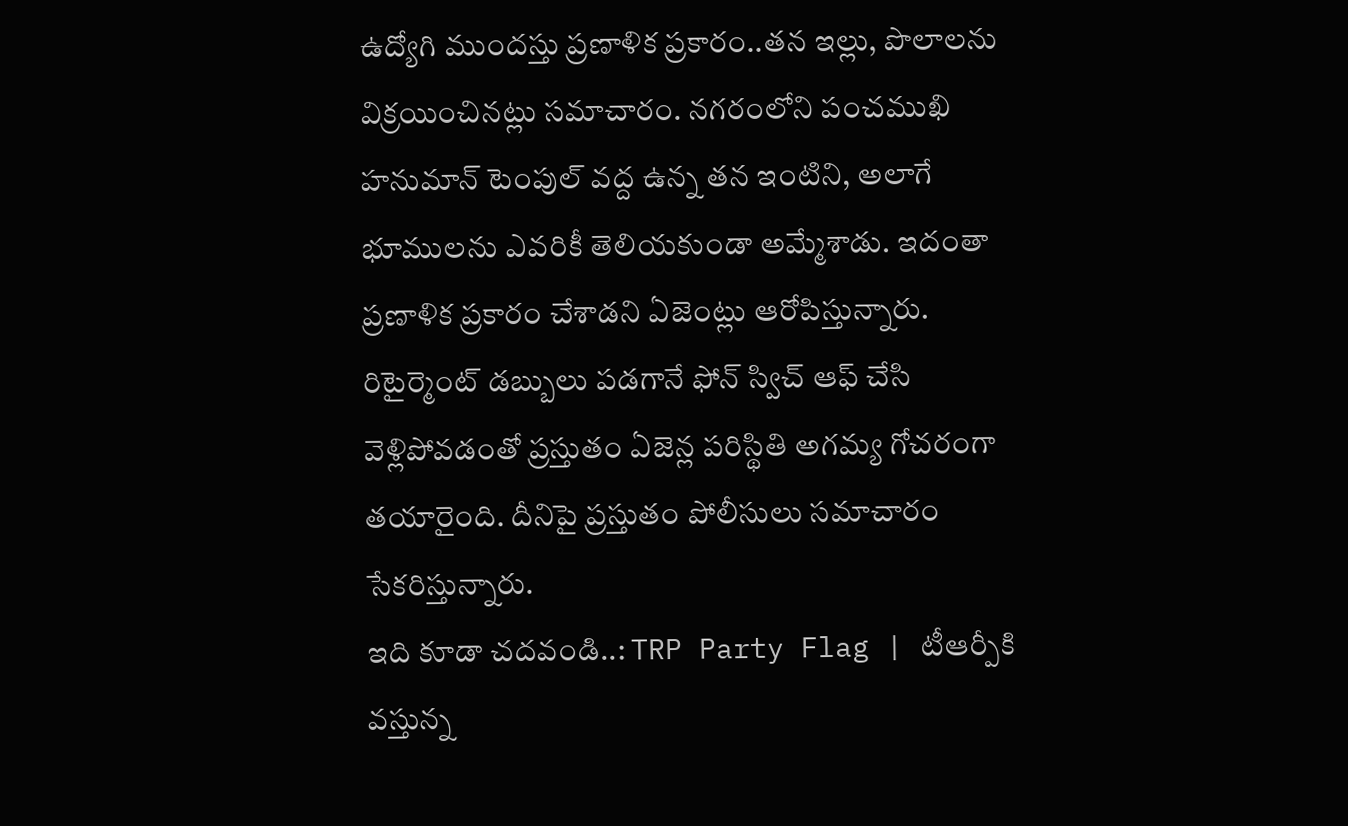ఉద్యోగి ముందస్తు ప్రణాళిక ప్రకారం..తన ఇల్లు, పొలాలను విక్రయించినట్లు సమాచారం. నగరంలోని పంచముఖి హనుమాన్ టెంపుల్ వద్ద ఉన్న తన ఇంటిని, అలాగే భూములను ఎవరికీ తెలియకుండా అమ్మేశాడు. ఇదంతా ప్రణాళిక ప్రకారం చేశాడని ఏజెంట్లు ఆరోపిస్తున్నారు. రిటైర్మెంట్ డబ్బులు పడగానే ఫోన్ స్విచ్ ఆఫ్ చేసి వెళ్లిపోవడంతో ప్రస్తుతం ఏజెన్ల పరిస్థితి అగమ్య గోచరంగా తయారైంది. దీనిపై ప్రస్తుతం పోలీసులు సమాచారం సేకరిస్తున్నారు.
ఇది కూడా చదవండి..: TRP Party Flag | టీఆర్పీకి వస్తున్న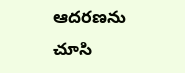ఆదరణను చూసి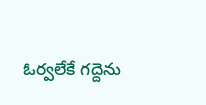ఓర్వలేకే గద్దెను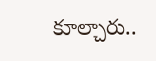కూల్చారు..